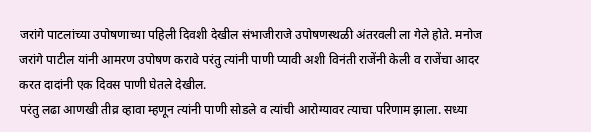जरांगे पाटलांच्या उपोषणाच्या पहिली दिवशी देखील संभाजीराजे उपोषणस्थळी अंतरवली ला गेले होते. मनोज जरांगे पाटील यांनी आमरण उपोषण करावे परंतु त्यांनी पाणी प्यावी अशी विनंती राजेंनी केली व राजेंचा आदर करत दादांनी एक दिवस पाणी घेतले देखील.
परंतु लढा आणखी तीव्र व्हावा म्हणून त्यांनी पाणी सोडले व त्यांची आरोग्यावर त्याचा परिणाम झाला. सध्या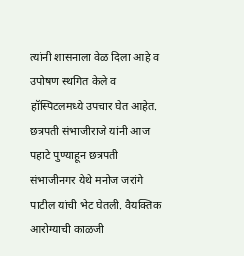त्यांनी शासनाला वेळ दिला आहे व उपोषण स्थगित केले व हॉस्पिटलमध्ये उपचार घेत आहेत.
छत्रपती संभाजीराजे यांनी आज पहाटे पुण्याहून छत्रपती संभाजीनगर येथे मनोज जरांगे पाटील यांची भेट घेतली. वैयक्तिक आरोग्याची काळजी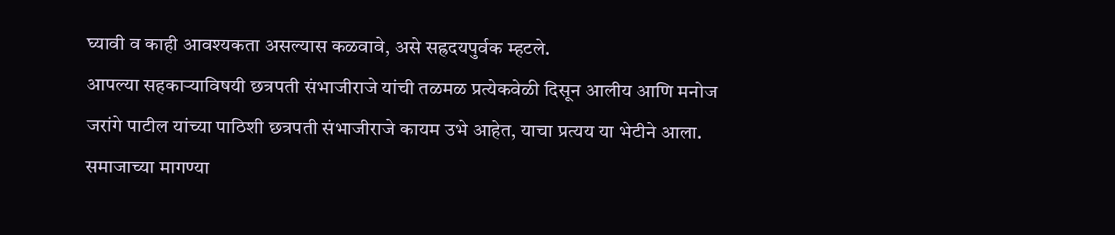घ्यावी व काही आवश्यकता असल्यास कळवावे, असे सह्रदयपुर्वक म्हटले.
आपल्या सहकाऱ्याविषयी छत्रपती संभाजीराजे यांची तळमळ प्रत्येकवेळी दिसून आलीय आणि मनोज जरांगे पाटील यांच्या पाठिशी छत्रपती संभाजीराजे कायम उभे आहेत, याचा प्रत्यय या भेटीने आला.
समाजाच्या मागण्या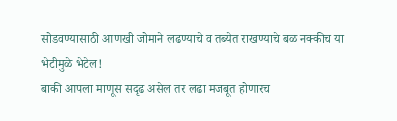सोडवण्यासाठी आणखी जोमाने लढण्याचे व तब्येत राखण्याचे बळ नक्कीच या भेटीमुळे भेटेल!
बाकी आपला माणूस सदृढ असेल तर लढा मजबूत होणारच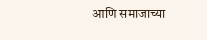आणि समाजाच्या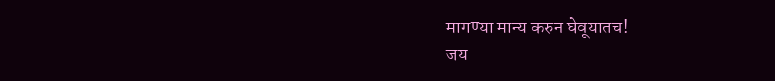मागण्या मान्य करुन घेवूयातच!
जय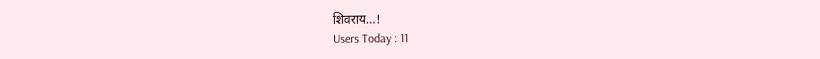शिवराय…!
Users Today : 11